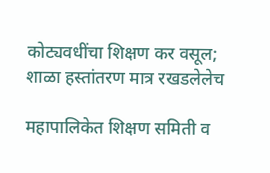कोट्यवधींचा शिक्षण कर वसूल; शाळा हस्तांतरण मात्र रखडलेलेच

महापालिकेत शिक्षण समिती व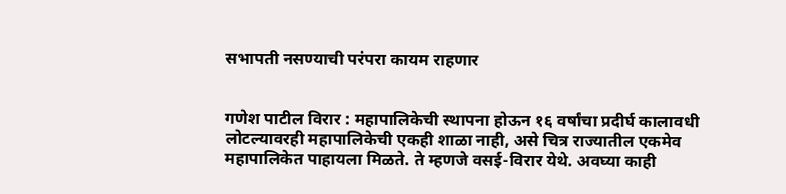सभापती नसण्याची परंपरा कायम राहणार


गणेश पाटील विरार : महापालिकेची स्थापना होऊन १६ वर्षांचा प्रदीर्घ कालावधी लोटल्यावरही महापालिकेची एकही शाळा नाही, असे चित्र राज्यातील एकमेव महापालिकेत पाहायला मिळते. ते म्हणजे वसई-विरार येथे. अवघ्या काही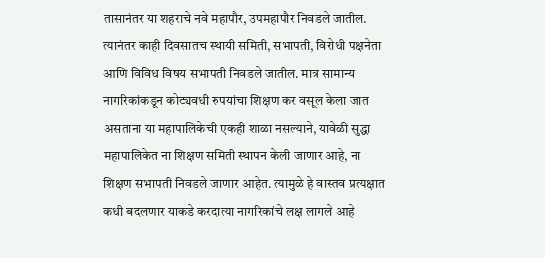तासानंतर या शहराचे नवे महापौर, उपमहापौर निवडले जातील. त्यानंतर काही दिवसातच स्थायी समिती, सभापती, विरोधी पक्षनेता आणि विविध विषय सभापती निवडले जातील. मात्र सामान्य नागरिकांकडून कोट्यवधी रुपयांचा शिक्षण कर वसूल केला जात असताना या महापालिकेची एकही शाळा नसल्याने, यावेळी सुद्धा महापालिकेत ना शिक्षण समिती स्थापन केली जाणार आहे, ना शिक्षण सभापती निवडले जाणार आहेत. त्यामुळे हे वास्तव प्रत्यक्षात कधी बदलणार याकडे करदात्या नागरिकांचे लक्ष लागले आहे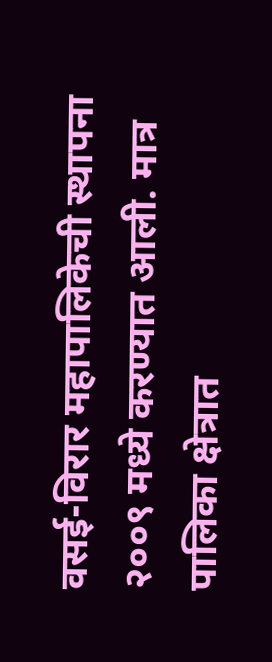वसई-विरार महापालिकेची स्थापना २००९ मध्ये करण्यात आली. मात्र पालिका क्षेत्रात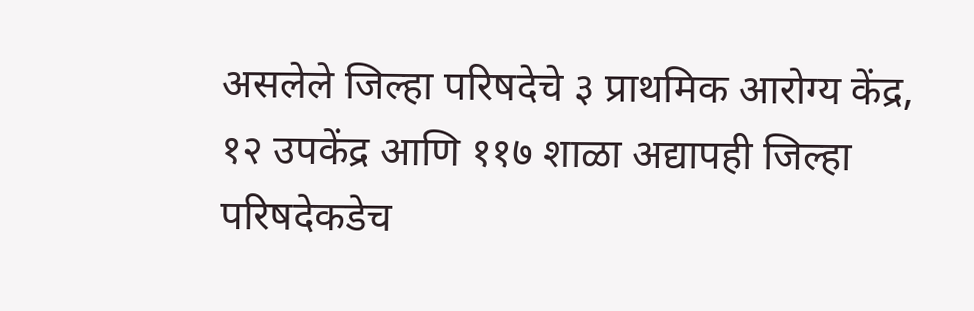असलेले जिल्हा परिषदेचे ३ प्राथमिक आरोग्य केंद्र, १२ उपकेंद्र आणि ११७ शाळा अद्यापही जिल्हा परिषदेकडेच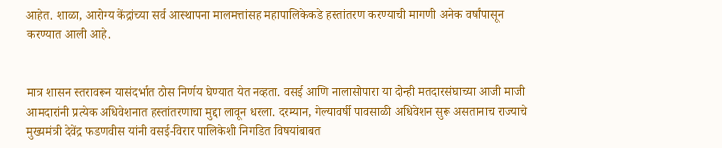आहेत. शाळा, आरोग्य केंद्रांच्या सर्व आस्थापना मालमत्तांसह महापालिकेकडे हस्तांतरण करण्याची मागणी अनेक वर्षांपासून करण्यात आली आहे.


मात्र शासन स्तरावरून यासंदर्भात ठोस निर्णय घेण्यात येत नव्हता. वसई आणि नालासोपारा या दोन्ही मतदारसंघाच्या आजी माजी आमदारांनी प्रत्येक अधिवेशनात हस्तांतरणाचा मुद्दा लावून धरला. दरम्यान, गेल्यावर्षी पावसाळी अधिवेशन सुरू असतानाच राज्याचे मुख्यमंत्री देवेंद्र फडणवीस यांनी वसई-विरार पालिकेशी निगडित विषयांबाबत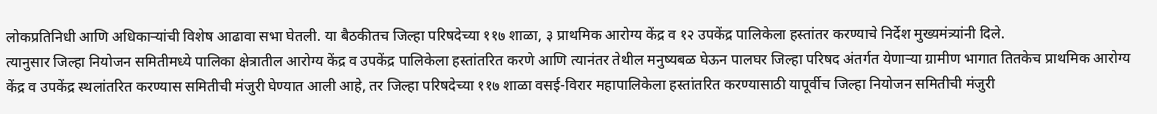लोकप्रतिनिधी आणि अधिकाऱ्यांची विशेष आढावा सभा घेतली. या बैठकीतच जिल्हा परिषदेच्या ११७ शाळा, ३ प्राथमिक आरोग्य केंद्र व १२ उपकेंद्र पालिकेला हस्तांतर करण्याचे निर्देश मुख्यमंत्र्यांनी दिले.
त्यानुसार जिल्हा नियोजन समितीमध्ये पालिका क्षेत्रातील आरोग्य केंद्र व उपकेंद्र पालिकेला हस्तांतरित करणे आणि त्यानंतर तेथील मनुष्यबळ घेऊन पालघर जिल्हा परिषद अंतर्गत येणाऱ्या ग्रामीण भागात तितकेच प्राथमिक आरोग्य केंद्र व उपकेंद्र स्थलांतरित करण्यास समितीची मंजुरी घेण्यात आली आहे, तर जिल्हा परिषदेच्या ११७ शाळा वसई-विरार महापालिकेला हस्तांतरित करण्यासाठी यापूर्वीच जिल्हा नियोजन समितीची मंजुरी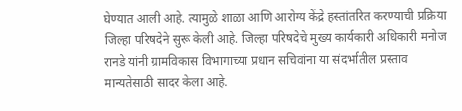घेण्यात आली आहे. त्यामुळे शाळा आणि आरोग्य केंद्रे हस्तांतरित करण्याची प्रक्रिया जिल्हा परिषदेने सुरू केली आहे. जिल्हा परिषदेचे मुख्य कार्यकारी अधिकारी मनोज रानडे यांनी ग्रामविकास विभागाच्या प्रधान सचिवांना या संदर्भातील प्रस्ताव मान्यतेसाठी सादर केला आहे.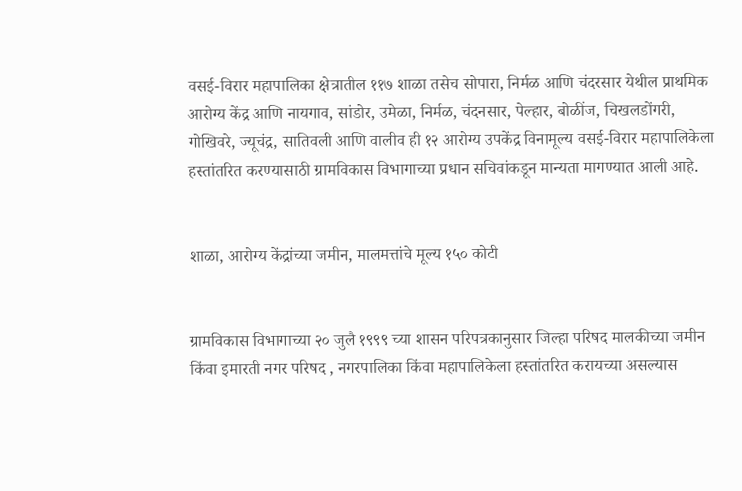वसई-विरार महापालिका क्षेत्रातील ११७ शाळा तसेच सोपारा, निर्मळ आणि चंदरसार येथील प्राथमिक आरोग्य केंद्र आणि नायगाव, सांडोर, उमेळा, निर्मळ, चंदनसार, पेल्हार, बोळींज, चिखलडोंगरी, गोखिवरे, ज्यूचंद्र, सातिवली आणि वालीव ही १२ आरोग्य उपकेंद्र विनामूल्य वसई-विरार महापालिकेला हस्तांतरित करण्यासाठी ग्रामविकास विभागाच्या प्रधान सचिवांकडून मान्यता मागण्यात आली आहे.


शाळा, आरोग्य केंद्रांच्या जमीन, मालमत्तांचे मूल्य १५० कोटी


ग्रामविकास विभागाच्या २० जुलै १९९९ च्या शासन परिपत्रकानुसार जिल्हा परिषद मालकीच्या जमीन किंवा इमारती नगर परिषद , नगरपालिका किंवा महापालिकेला हस्तांतरित करायच्या असल्यास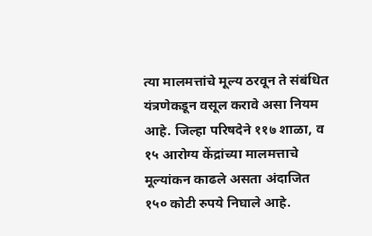त्या मालमत्तांचे मूल्य ठरवून ते संबंधित यंत्रणेकडून वसूल करावे असा नियम आहे. जिल्हा परिषदेने ११७ शाळा, व १५ आरोग्य केंद्रांच्या मालमत्ताचे मूल्यांकन काढले असता अंदाजित १५० कोटी रुपये निघाले आहे.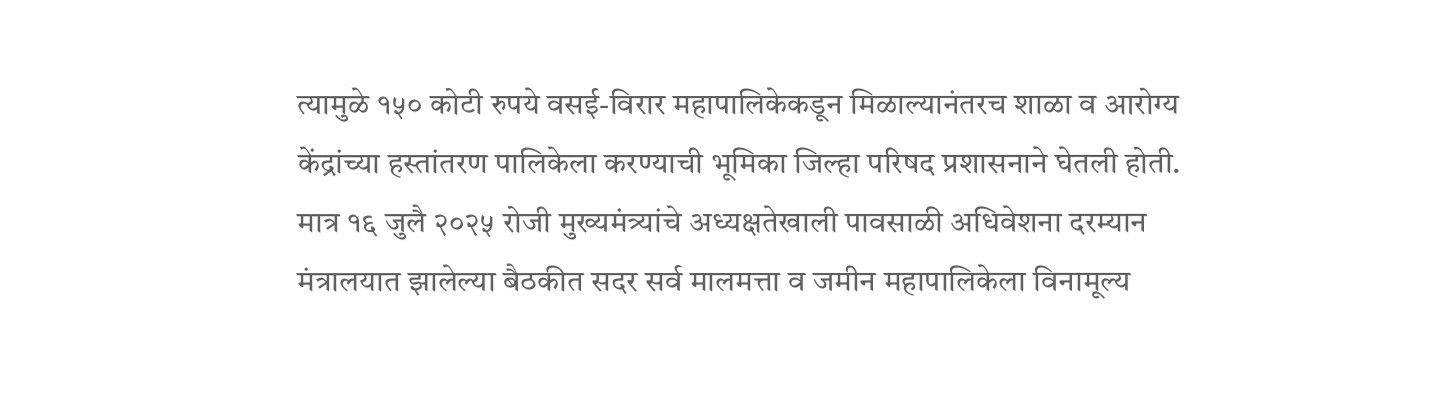त्यामुळे १५० कोटी रुपये वसई-विरार महापालिकेकडून मिळाल्यानंतरच शाळा व आरोग्य केंद्रांच्या हस्तांतरण पालिकेला करण्याची भूमिका जिल्हा परिषद प्रशासनाने घेतली होती. मात्र १६ जुलै २०२५ रोजी मुख्यमंत्र्यांचे अध्यक्षतेखाली पावसाळी अधिवेशना दरम्यान मंत्रालयात झालेल्या बैठकीत सदर सर्व मालमत्ता व जमीन महापालिकेला विनामूल्य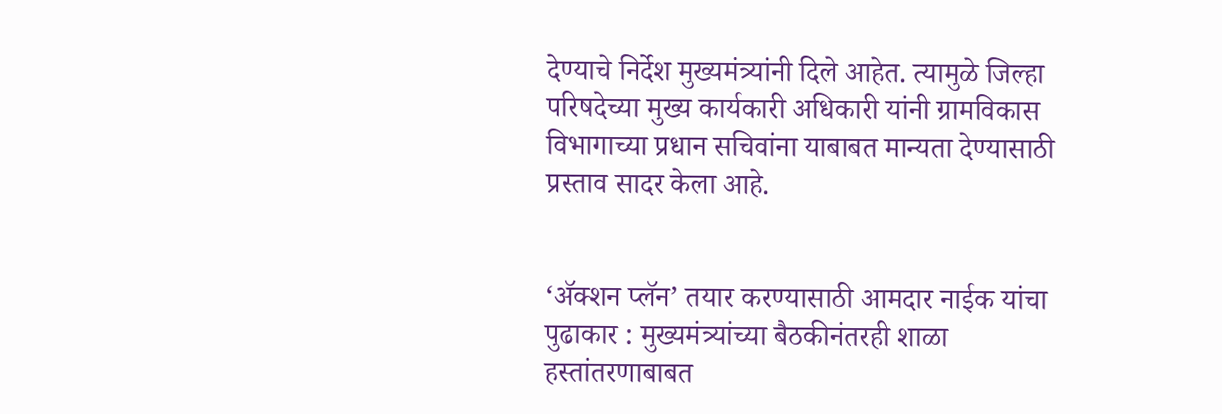देण्याचे निर्देश मुख्यमंत्र्यांनी दिले आहेत. त्यामुळे जिल्हा परिषदेच्या मुख्य कार्यकारी अधिकारी यांनी ग्रामविकास विभागाच्या प्रधान सचिवांना याबाबत मान्यता देण्यासाठी प्रस्ताव सादर केला आहे.


‘ॲक्शन प्लॅन’ तयार करण्यासाठी आमदार नाईक यांचा पुढाकार : मुख्यमंत्र्यांच्या बैठकीनंतरही शाळा हस्तांतरणाबाबत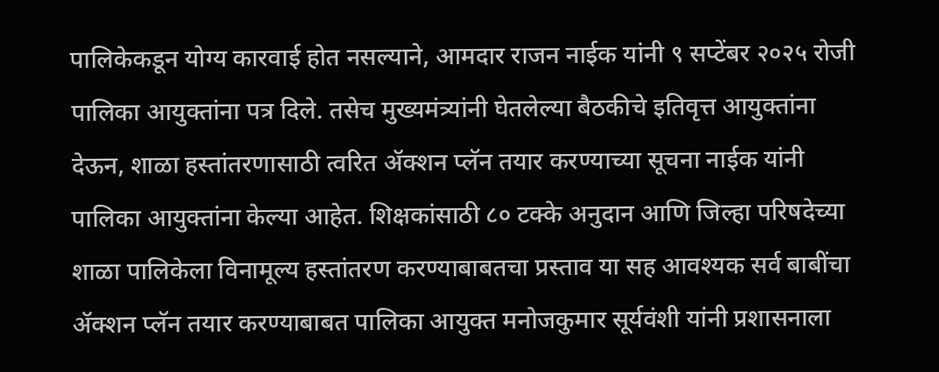पालिकेकडून योग्य कारवाई होत नसल्याने, आमदार राजन नाईक यांनी ९ सप्टेंबर २०२५ रोजी पालिका आयुक्तांना पत्र दिले. तसेच मुख्यमंत्र्यांनी घेतलेल्या बैठकीचे इतिवृत्त आयुक्तांना देऊन, शाळा हस्तांतरणासाठी त्वरित ॲक्शन प्लॅन तयार करण्याच्या सूचना नाईक यांनी पालिका आयुक्तांना केल्या आहेत. शिक्षकांसाठी ८० टक्के अनुदान आणि जिल्हा परिषदेच्या शाळा पालिकेला विनामूल्य हस्तांतरण करण्याबाबतचा प्रस्ताव या सह आवश्यक सर्व बाबींचा ॲक्शन प्लॅन तयार करण्याबाबत पालिका आयुक्त मनोजकुमार सूर्यवंशी यांनी प्रशासनाला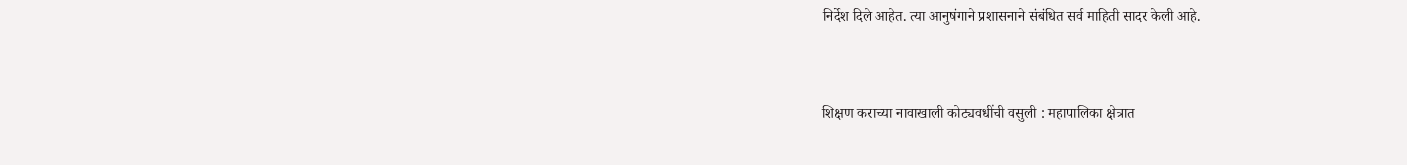निर्देश दिले आहेत. त्या आनुषंगाने प्रशासनाने संबंधित सर्व माहिती सादर केली आहे.


शिक्षण कराच्या नावाखाली कोट्यवधींची वसुली : महापालिका क्षेत्रात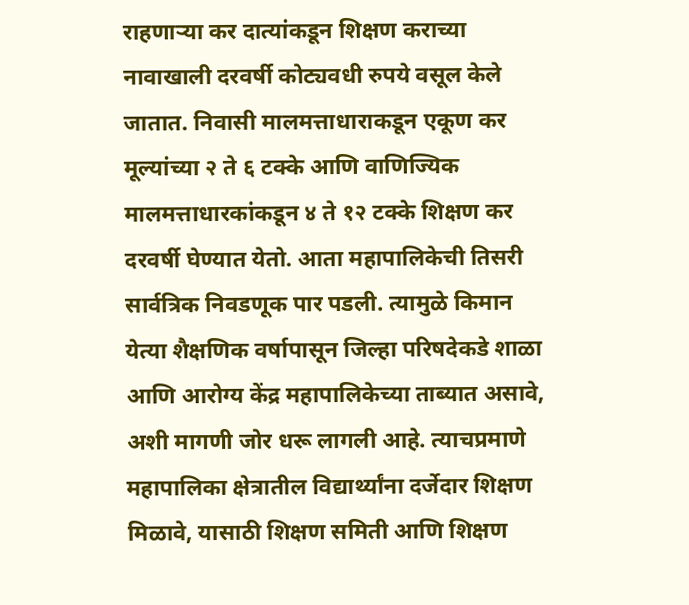राहणाऱ्या कर दात्यांकडून शिक्षण कराच्या नावाखाली दरवर्षी कोट्यवधी रुपये वसूल केले जातात. निवासी मालमत्ताधाराकडून एकूण कर मूल्यांच्या २ ते ६ टक्के आणि वाणिज्यिक मालमत्ताधारकांकडून ४ ते १२ टक्के शिक्षण कर दरवर्षी घेण्यात येतो. आता महापालिकेची तिसरी सार्वत्रिक निवडणूक पार पडली. त्यामुळे किमान येत्या शैक्षणिक वर्षापासून जिल्हा परिषदेकडे शाळा आणि आरोग्य केंद्र महापालिकेच्या ताब्यात असावे, अशी मागणी जोर धरू लागली आहे. त्याचप्रमाणे महापालिका क्षेत्रातील विद्यार्थ्यांना दर्जेदार शिक्षण मिळावे, यासाठी शिक्षण समिती आणि शिक्षण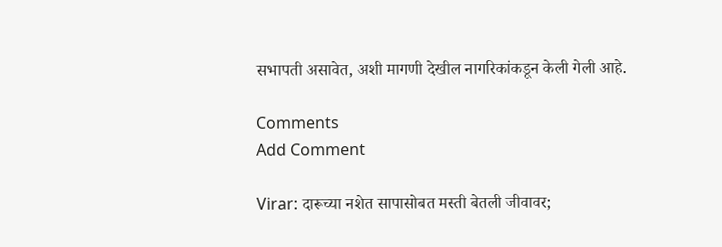सभापती असावेत, अशी मागणी देखील नागरिकांकडून केली गेली आहे.

Comments
Add Comment

Virar: दारूच्या नशेत सापासोबत मस्ती बेतली जीवावर;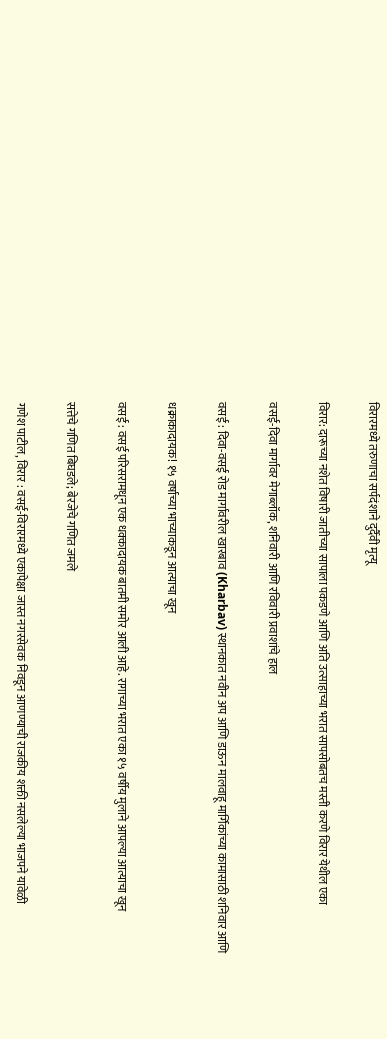विरारमध्ये तरुणाचा सर्पदंशाने दुर्दैवी मृत्यू

विरार: दारूच्या नशेत विषारी जातीच्या सापाला पकडणे आणि अति उत्साहाच्या भरात सापसोबतच मस्ती करणे विरार येथील एका

वसई-दिवा मार्गावर मेगाब्लॉक, शनिवारी आणि रविवारी प्रवाशांचे हाल

वसई : दिवा-वसई रोड मार्गावरील खारबाव (Kharbav) स्थानकात नवीन अप आणि डाऊन मालवाहू मार्गिकांच्या कामासाठी शनिवार आणि

धक्राकादायक! १५ वर्षाच्या भाच्याकडून आत्याचा खून

वसई : वसई परिसरामधून एक धक्कादायक बातमी समोर आली आहे. रागाच्या भरात एका १५ वर्षीय मुलाने आपल्या आत्याचा खून

सत्तेचे गणित बिघडले; बेरजेचे गणित जमले

गणेश पाटील, विरार : वसई-विरारमध्ये एकापेक्षा जास्त नगरसेवक निवडून आणण्याची राजकीय शक्ती नसलेल्या भाजपने यावेळी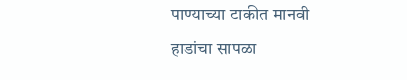पाण्याच्या टाकीत मानवी हाडांचा सापळा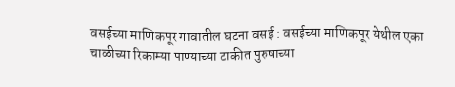वसईच्या माणिकपूर गावातील घटना वसई : वसईच्या माणिकपूर येथील एका चाळीच्या रिकाम्या पाण्याच्या टाकीत पुरुषाच्या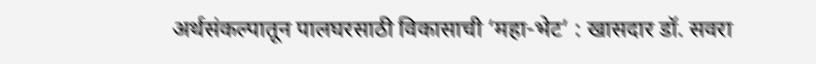अर्थसंकल्पातून पालघरसाठी विकासाची ‘महा-भेट’ : खासदार डॉ. सवरा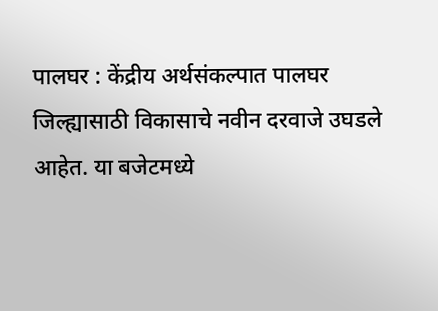पालघर : केंद्रीय अर्थसंकल्पात पालघर जिल्ह्यासाठी विकासाचे नवीन दरवाजे उघडले आहेत. या बजेटमध्ये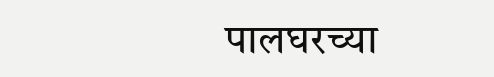पालघरच्या